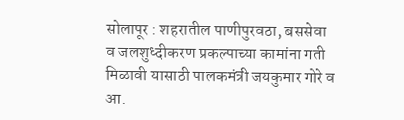सोलापूर : शहरातील पाणीपुरवठा, बससेवा व जलशुध्दीकरण प्रकल्पाच्या कामांना गती मिळावी यासाठी पालकमंत्री जयकुमार गोरे व आ.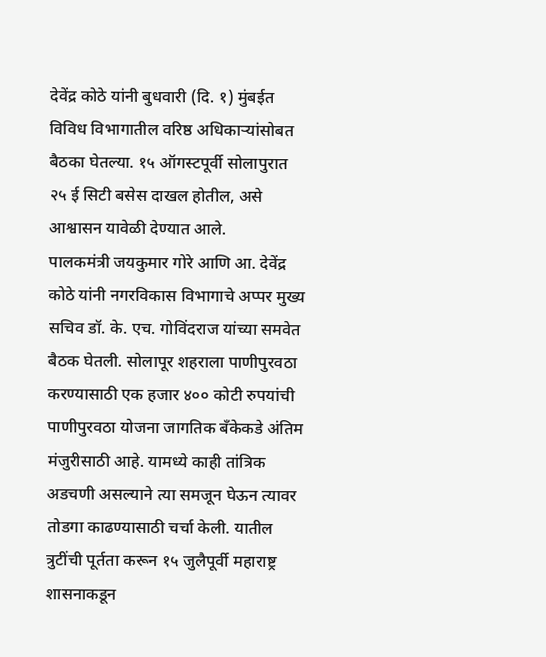देवेंद्र कोठे यांनी बुधवारी (दि. १) मुंबईत विविध विभागातील वरिष्ठ अधिकाऱ्यांसोबत बैठका घेतल्या. १५ ऑगस्टपूर्वी सोलापुरात २५ ई सिटी बसेस दाखल होतील, असे आश्वासन यावेळी देण्यात आले.
पालकमंत्री जयकुमार गोरे आणि आ. देवेंद्र कोठे यांनी नगरविकास विभागाचे अप्पर मुख्य सचिव डॉ. के. एच. गोविंदराज यांच्या समवेत बैठक घेतली. सोलापूर शहराला पाणीपुरवठा करण्यासाठी एक हजार ४०० कोटी रुपयांची पाणीपुरवठा योजना जागतिक बँकेकडे अंतिम मंजुरीसाठी आहे. यामध्ये काही तांत्रिक अडचणी असल्याने त्या समजून घेऊन त्यावर तोडगा काढण्यासाठी चर्चा केली. यातील त्रुटींची पूर्तता करून १५ जुलैपूर्वी महाराष्ट्र शासनाकडून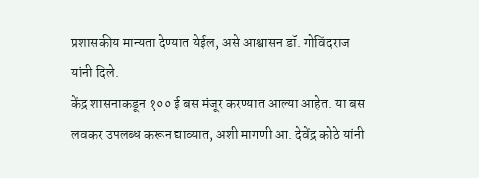प्रशासकीय मान्यता देण्यात येईल, असे आश्वासन डॉ. गोविंदराज यांनी दिले.
केंद्र शासनाकडून १०० ई बस मंजूर करण्यात आल्या आहेत. या बस लवकर उपलब्ध करून द्याव्यात, अशी मागणी आ. देवेंद्र कोठे यांनी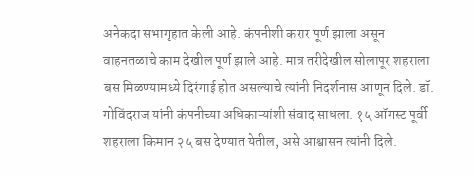अनेकदा सभागृहात केली आहे. कंपनीशी करार पूर्ण झाला असून वाहनतळाचे काम देखील पूर्ण झाले आहे. मात्र तरीदेखील सोलापूर शहराला बस मिळण्यामध्ये दिरंगाई होत असल्याचे त्यांनी निदर्शनास आणून दिले. डॉ. गोविंदराज यांनी कंपनीच्या अधिकाऱ्यांशी संवाद साधला. १५ ऑगस्ट पूर्वी शहराला किमान २५ बस देण्यात येतील, असे आश्वासन त्यांनी दिले.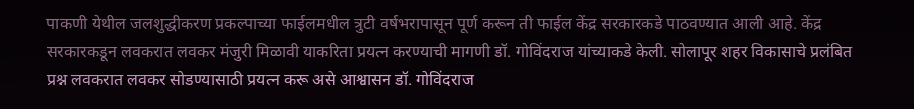पाकणी येथील जलशुद्धीकरण प्रकल्पाच्या फाईलमधील त्रुटी वर्षभरापासून पूर्ण करून ती फाईल केंद्र सरकारकडे पाठवण्यात आली आहे. केंद्र सरकारकडून लवकरात लवकर मंजुरी मिळावी याकरिता प्रयत्न करण्याची मागणी डॉ. गोविंदराज यांच्याकडे केली. सोलापूर शहर विकासाचे प्रलंबित प्रश्न लवकरात लवकर सोडण्यासाठी प्रयत्न करू असे आश्वासन डॉ. गोविंदराज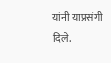यांनी याप्रसंगी दिले.